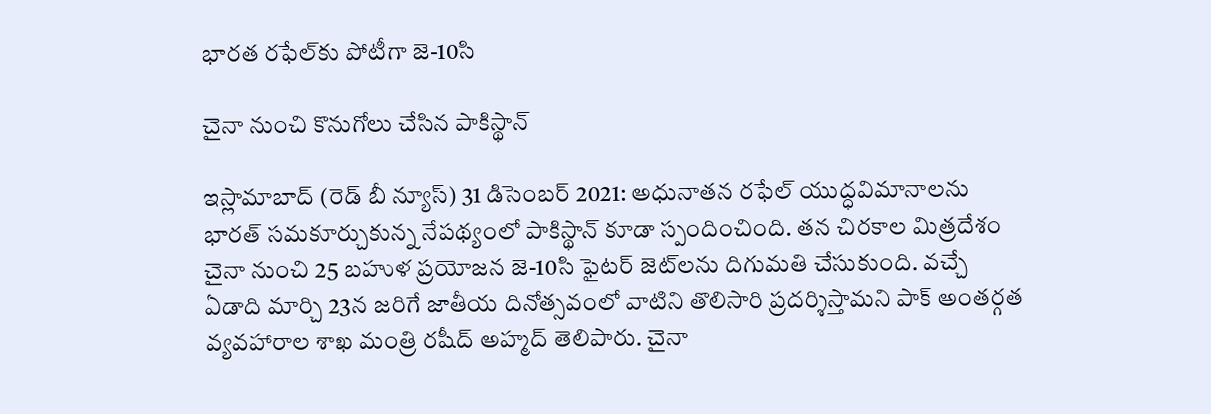భారత రఫేల్‌కు పోటీగా జె-10సి

చైనా నుంచి కొనుగోలు చేసిన పాకిస్థాన్

ఇస్లామాబాద్‌ (రెడ్ బీ న్యూస్) 31 డిసెంబర్ 2021: అధునాతన రఫేల్‌ యుద్ధవిమానాలను భారత్‌ సమకూర్చుకున్న నేపథ్యంలో పాకిస్థాన్‌ కూడా స్పందించింది. తన చిరకాల మిత్రదేశం చైనా నుంచి 25 బహుళ ప్రయోజన జె-10సి ఫైటర్‌ జెట్‌లను దిగుమతి చేసుకుంది. వచ్చే ఏడాది మార్చి 23న జరిగే జాతీయ దినోత్సవంలో వాటిని తొలిసారి ప్రదర్శిస్తామని పాక్‌ అంతర్గత వ్యవహారాల శాఖ మంత్రి రషీద్‌ అహ్మద్‌ తెలిపారు. చైనా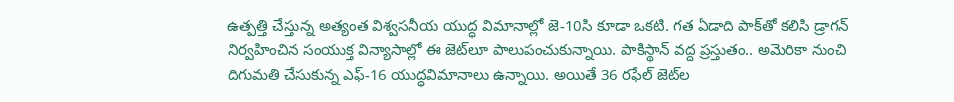ఉత్పత్తి చేస్తున్న అత్యంత విశ్వసనీయ యుద్ధ విమానాల్లో జె-10సి కూడా ఒకటి. గత ఏడాది పాక్‌తో కలిసి డ్రాగన్‌ నిర్వహించిన సంయుక్త విన్యాసాల్లో ఈ జెట్‌లూ పాలుపంచుకున్నాయి. పాకిస్థాన్‌ వద్ద ప్రస్తుతం.. అమెరికా నుంచి దిగుమతి చేసుకున్న ఎఫ్‌-16 యుద్ధవిమానాలు ఉన్నాయి. అయితే 36 రఫేల్‌ జెట్‌ల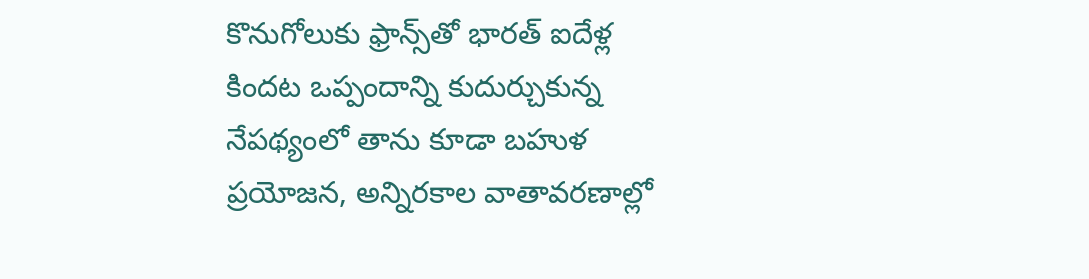కొనుగోలుకు ఫ్రాన్స్‌తో భారత్‌ ఐదేళ్ల కిందట ఒప్పందాన్ని కుదుర్చుకున్న నేపథ్యంలో తాను కూడా బహుళ ప్రయోజన, అన్నిరకాల వాతావరణాల్లో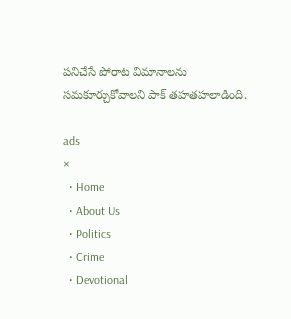పనిచేసే పోరాట విమానాలను సమకూర్చుకోవాలని పాక్‌ తహతహలాడింది.

ads
×
  • Home
  • About Us
  • Politics
  • Crime
  • Devotional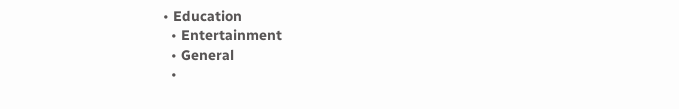• Education
  • Entertainment
  • General
  •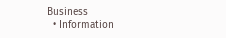Business
  • Information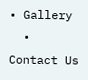• Gallery
  • Contact Us